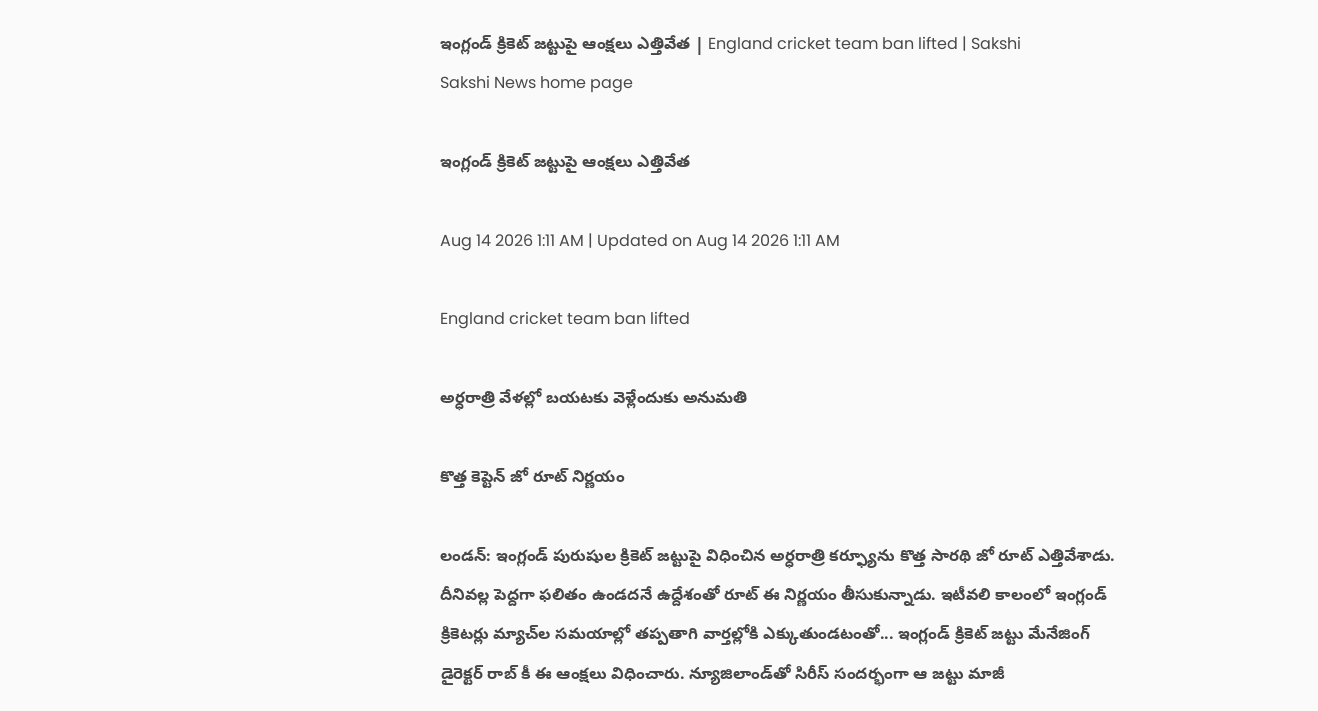ఇంగ్లండ్‌ క్రికెట్‌ జట్టుపై ఆంక్షలు ఎత్తివేత | England cricket team ban lifted | Sakshi
Sakshi News home page

ఇంగ్లండ్‌ క్రికెట్‌ జట్టుపై ఆంక్షలు ఎత్తివేత

Aug 14 2026 1:11 AM | Updated on Aug 14 2026 1:11 AM

England cricket team ban lifted

అర్ధరాత్రి వేళల్లో బయటకు వెళ్లేందుకు అనుమతి

కొత్త కెప్టెన్‌ జో రూట్‌ నిర్ణయం

లండన్‌: ఇంగ్లండ్‌ పురుషుల క్రికెట్‌ జట్టుపై విధించిన అర్ధరాత్రి కర్ఫ్యూను కొత్త సారథి జో రూట్‌ ఎత్తివేశాడు. దీనివల్ల పెద్దగా ఫలితం ఉండదనే ఉద్దేశంతో రూట్‌ ఈ నిర్ణయం తీసుకున్నాడు. ఇటీవలి కాలంలో ఇంగ్లండ్‌ క్రికెటర్లు మ్యాచ్‌ల సమయాల్లో తప్పతాగి వార్తల్లోకి ఎక్కుతుండటంతో... ఇంగ్లండ్‌ క్రికెట్‌ జట్టు మేనేజింగ్‌ డైరెక్టర్‌ రాబ్‌ కీ ఈ ఆంక్షలు విధించారు. న్యూజిలాండ్‌తో సిరీస్‌ సందర్భంగా ఆ జట్టు మాజీ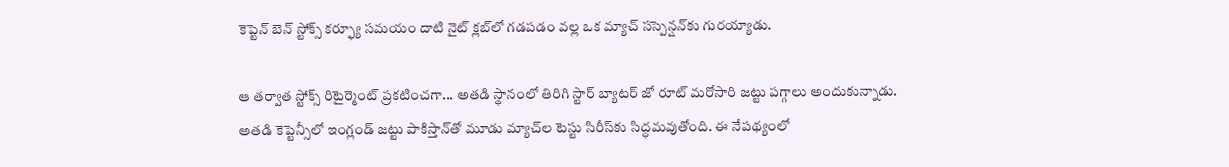కెప్టెన్‌ బెన్‌ స్టోక్స్‌ కర్ఫ్యూ సమయం దాటి నైట్‌ క్లబ్‌లో గడపడం వల్ల ఒక మ్యాచ్‌ సస్పెన్షన్‌కు గురయ్యాడు.

ఆ తర్వాత స్టోక్స్‌ రిటైర్మెంట్‌ ప్రకటించగా... అతడి స్థానంలో తిరిగి స్టార్‌ బ్యాటర్‌ జో రూట్‌ మరోసారి జట్టు పగ్గాలు అందుకున్నాడు. అతడి కెప్టెన్సీలో ఇంగ్లండ్‌ జట్టు పాకిస్తాన్‌తో మూడు మ్యాచ్‌ల టెస్టు సిరీస్‌కు సిద్ధమవుతోంది. ఈ నేపథ్యంలో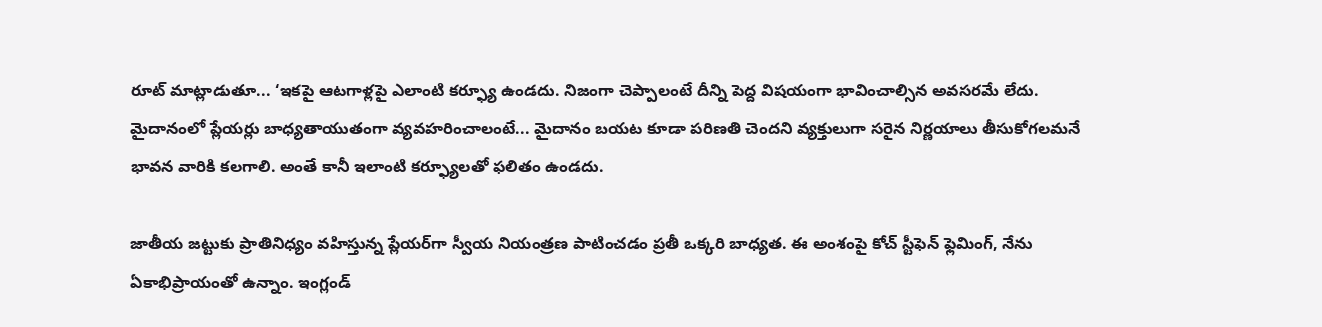రూట్‌ మాట్లాడుతూ... ‘ఇకపై ఆటగాళ్లపై ఎలాంటి కర్ఫ్యూ ఉండదు. నిజంగా చెప్పాలంటే దీన్ని పెద్ద విషయంగా భావించాల్సిన అవసరమే లేదు. మైదానంలో ప్లేయర్లు బాధ్యతాయుతంగా వ్యవహరించాలంటే... మైదానం బయట కూడా పరిణతి చెందని వ్యక్తులుగా సరైన నిర్ణయాలు తీసుకోగలమనే భావన వారికి కలగాలి. అంతే కానీ ఇలాంటి కర్ఫ్యూలతో ఫలితం ఉండదు.

జాతీయ జట్టుకు ప్రాతినిధ్యం వహిస్తున్న ప్లేయర్‌గా స్వీయ నియంత్రణ పాటించడం ప్రతీ ఒక్కరి బాధ్యత. ఈ అంశంపై కోచ్‌ స్టీఫెన్‌ ఫ్లెమింగ్, నేను ఏకాభిప్రాయంతో ఉన్నాం. ఇంగ్లండ్‌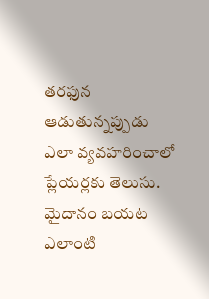తరఫున ఆడుతున్నప్పుడు ఎలా వ్యవహరించాలో ప్లేయర్లకు తెలుసు. మైదానం బయట ఎలాంటి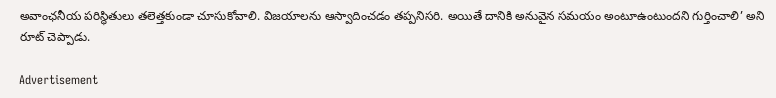అవాంఛనీయ పరిస్థితులు తలెత్తకుండా చూసుకోవాలి. విజయాలను ఆస్వాదించడం తప్పనిసరి. అయితే దానికి అనువైన సమయం అంటూఉంటుందని గుర్తించాలి’ అని రూట్‌ చెప్పాడు.

Advertisement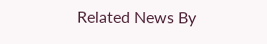Related News By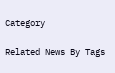Category

Related News By Tags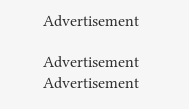Advertisement

Advertisement
Advertisement